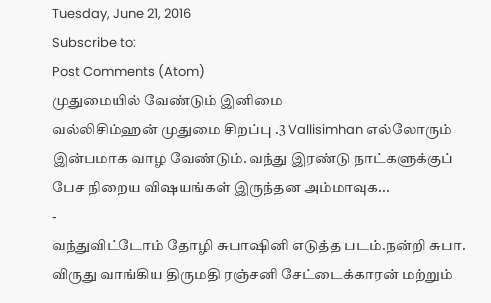Tuesday, June 21, 2016
Subscribe to:
Post Comments (Atom)
முதுமையில் வேண்டும் இனிமை
வல்லிசிம்ஹன் முதுமை சிறப்பு .3 Vallisimhan எல்லோரும் இன்பமாக வாழ வேண்டும். வந்து இரண்டு நாட்களுக்குப் பேச நிறைய விஷயங்கள் இருந்தன அம்மாவுக...
-
வந்துவிட்டோம் தோழி சுபாஷினி எடுத்த படம்.நன்றி சுபா. விருது வாங்கிய திருமதி ரஞ்சனி சேட்டைக்காரன் மற்றும்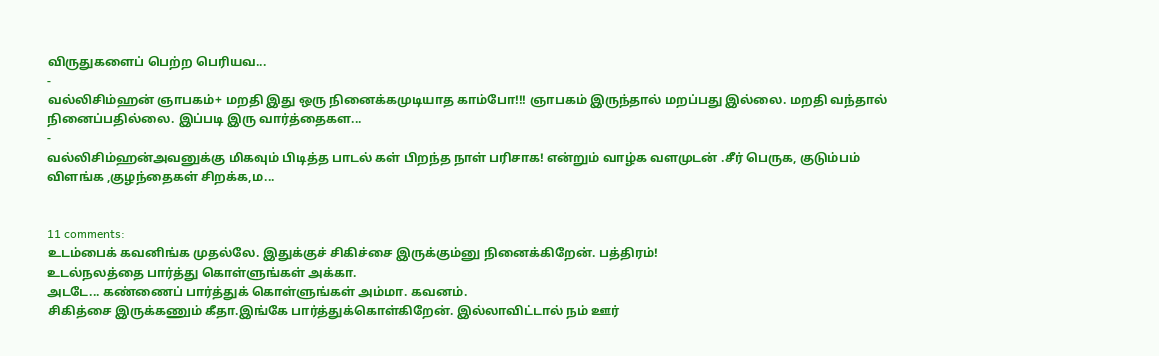விருதுகளைப் பெற்ற பெரியவ...
-
வல்லிசிம்ஹன் ஞாபகம்+ மறதி இது ஒரு நினைக்கமுடியாத காம்போ!!! ஞாபகம் இருந்தால் மறப்பது இல்லை. மறதி வந்தால் நினைப்பதில்லை. இப்படி இரு வார்த்தைகள...
-
வல்லிசிம்ஹன்அவனுக்கு மிகவும் பிடித்த பாடல் கள் பிறந்த நாள் பரிசாக! என்றும் வாழ்க வளமுடன் .சீர் பெருக, குடும்பம் விளங்க ,குழந்தைகள் சிறக்க,ம...


11 comments:
உடம்பைக் கவனிங்க முதல்லே. இதுக்குச் சிகிச்சை இருக்கும்னு நினைக்கிறேன். பத்திரம்!
உடல்நலத்தை பார்த்து கொள்ளுங்கள் அக்கா.
அடடே... கண்ணைப் பார்த்துக் கொள்ளுங்கள் அம்மா. கவனம்.
சிகித்சை இருக்கணும் கீதா.இங்கே பார்த்துக்கொள்கிறேன். இல்லாவிட்டால் நம் ஊர்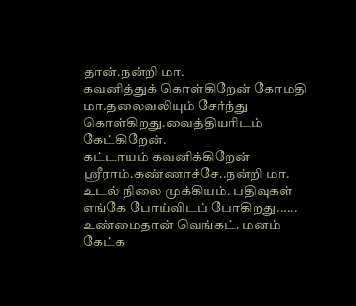தான்.நன்றி மா.
கவனித்துக் கொள்கிறேன் கோமதி மா.தலைவலியும் சேர்ந்து கொள்கிறது.வைத்தியரிடம் கேட்கிறேன்.
கட்டாயம் கவனிக்கிறேன் ஶ்ரீராம்.கண்ணாச்சே..நன்றி மா.
உடல் நிலை முக்கியம். பதிவுகள் எங்கே போய்விடப் போகிறது......
உண்மைதான் வெங்கட். மனம் கேட்க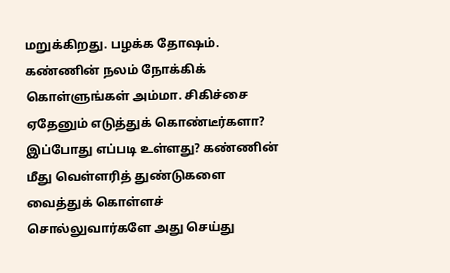மறுக்கிறது. பழக்க தோஷம்.
கண்ணின் நலம் நோக்கிக் கொள்ளுங்கள் அம்மா. சிகிச்சை ஏதேனும் எடுத்துக் கொண்டீர்களா? இப்போது எப்படி உள்ளது? கண்ணின் மீது வெள்ளரித் துண்டுகளை வைத்துக் கொள்ளச் சொல்லுவார்களே அது செய்து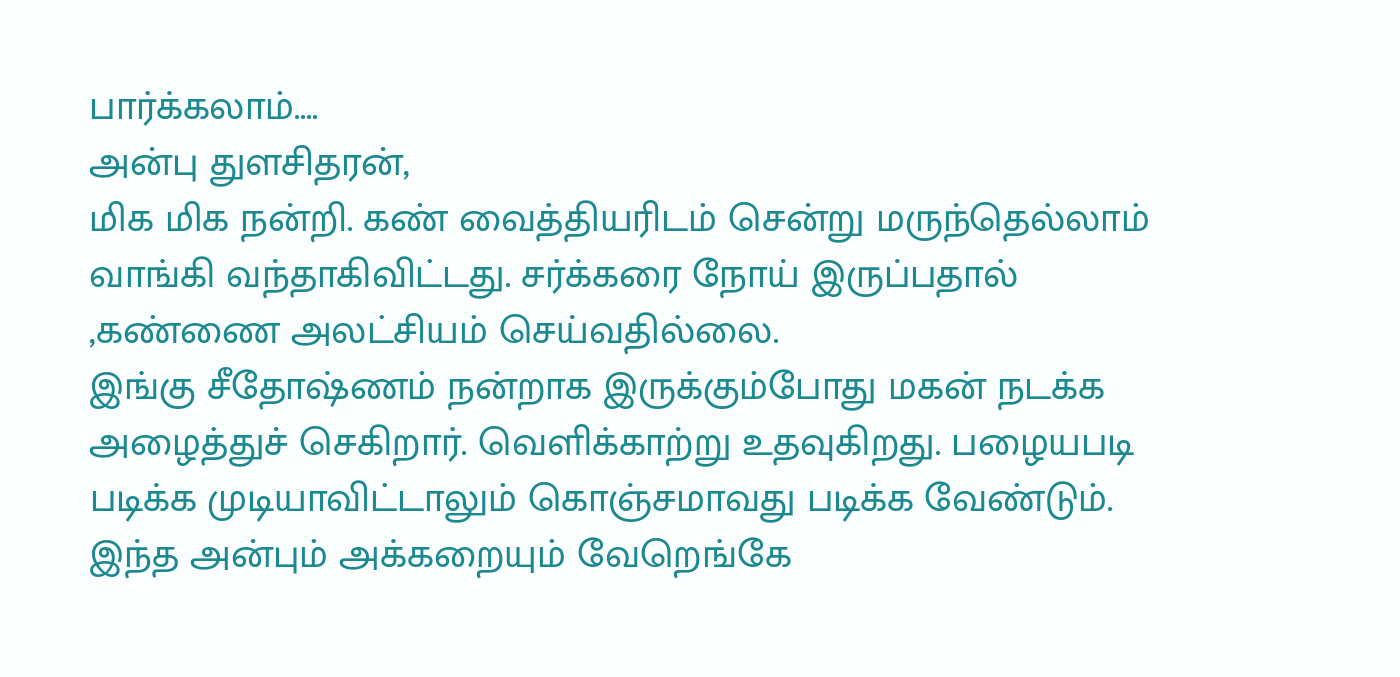பார்க்கலாம்....
அன்பு துளசிதரன்,
மிக மிக நன்றி. கண் வைத்தியரிடம் சென்று மருந்தெல்லாம் வாங்கி வந்தாகிவிட்டது. சர்க்கரை நோய் இருப்பதால் ,கண்ணை அலட்சியம் செய்வதில்லை.
இங்கு சீதோஷ்ணம் நன்றாக இருக்கும்போது மகன் நடக்க அழைத்துச் செகிறார். வெளிக்காற்று உதவுகிறது. பழையபடி படிக்க முடியாவிட்டாலும் கொஞ்சமாவது படிக்க வேண்டும்.
இந்த அன்பும் அக்கறையும் வேறெங்கே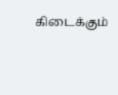கிடைக்கும்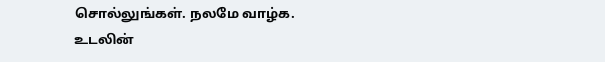சொல்லுங்கள். நலமே வாழ்க.
உடலின்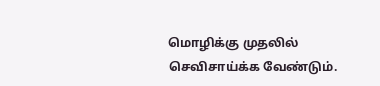மொழிக்கு முதலில் செவிசாய்க்க வேண்டும்.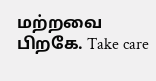மற்றவை பிறகே. Take care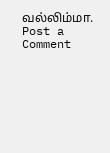வல்லிம்மா.
Post a Comment